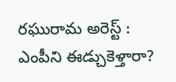రఘురామ అరెస్ట్ : ఎంపీని ఈడ్చుకెళ్తారా?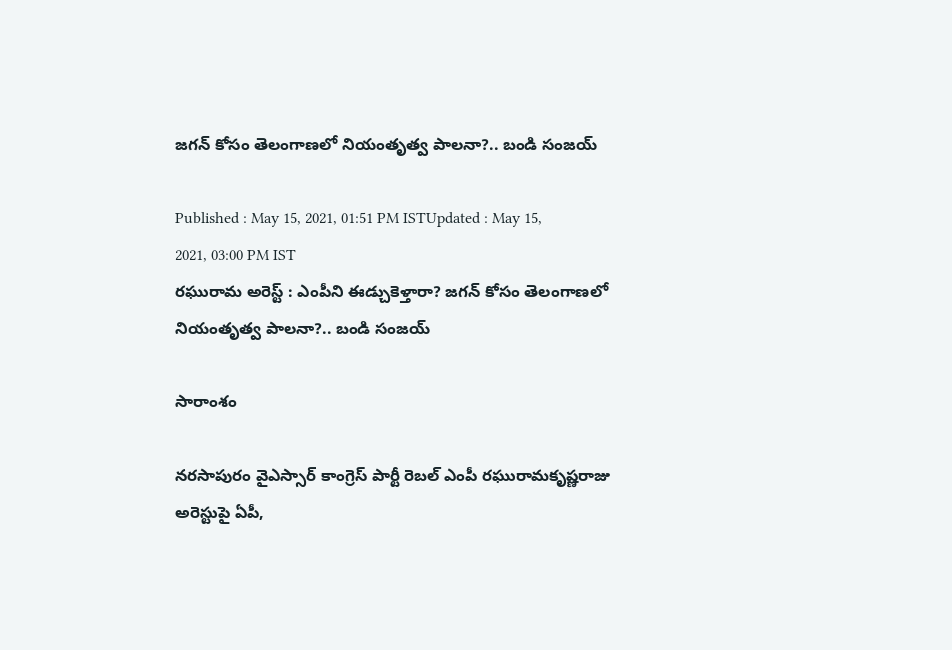జగన్ కోసం తెలంగాణలో నియంతృత్వ పాలనా?.. బండి సంజయ్

Published : May 15, 2021, 01:51 PM ISTUpdated : May 15, 2021, 03:00 PM IST
రఘురామ అరెస్ట్ : ఎంపీని ఈడ్చుకెళ్తారా? జగన్ కోసం తెలంగాణలో నియంతృత్వ పాలనా?.. బండి సంజయ్

సారాంశం

నరసాపురం వైఎస్సార్ కాంగ్రెస్ పార్టీ రెబల్ ఎంపీ రఘురామకృష్ణరాజు అరెస్టుపై ఏపీ,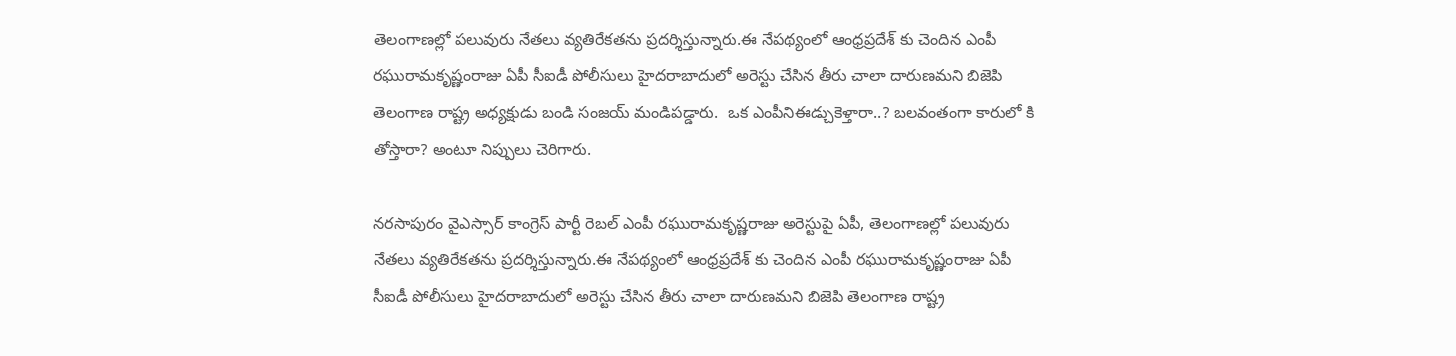తెలంగాణల్లో పలువురు నేతలు వ్యతిరేకతను ప్రదర్శిస్తున్నారు.ఈ నేపథ్యంలో ఆంధ్రప్రదేశ్ కు చెందిన ఎంపీ రఘురామకృష్ణంరాజు ఏపీ సీఐడీ పోలీసులు హైదరాబాదులో అరెస్టు చేసిన తీరు చాలా దారుణమని బిజెపి తెలంగాణ రాష్ట్ర అధ్యక్షుడు బండి సంజయ్ మండిపడ్డారు.  ఒక ఎంపీనిఈడ్చుకెళ్తారా..? బలవంతంగా కారులో కి తోస్తారా? అంటూ నిప్పులు చెరిగారు.

నరసాపురం వైఎస్సార్ కాంగ్రెస్ పార్టీ రెబల్ ఎంపీ రఘురామకృష్ణరాజు అరెస్టుపై ఏపీ, తెలంగాణల్లో పలువురు నేతలు వ్యతిరేకతను ప్రదర్శిస్తున్నారు.ఈ నేపథ్యంలో ఆంధ్రప్రదేశ్ కు చెందిన ఎంపీ రఘురామకృష్ణంరాజు ఏపీ సీఐడీ పోలీసులు హైదరాబాదులో అరెస్టు చేసిన తీరు చాలా దారుణమని బిజెపి తెలంగాణ రాష్ట్ర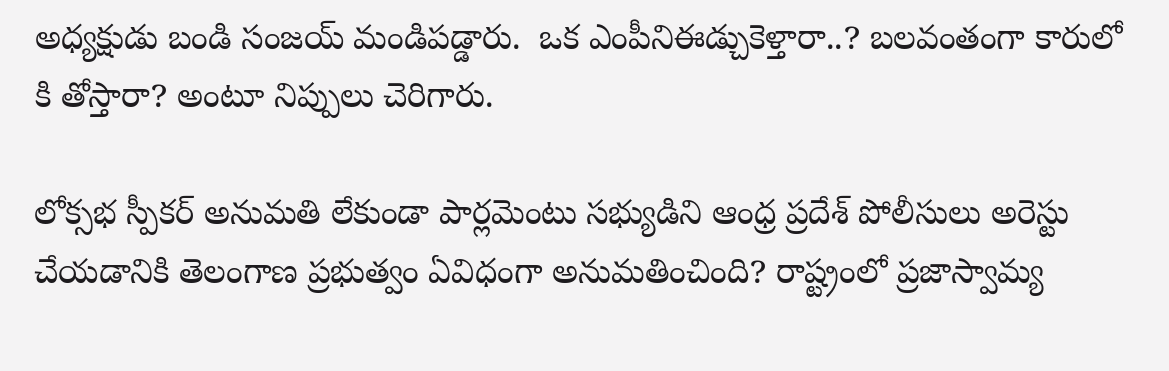అధ్యక్షుడు బండి సంజయ్ మండిపడ్డారు.  ఒక ఎంపీనిఈడ్చుకెళ్తారా..? బలవంతంగా కారులో కి తోస్తారా? అంటూ నిప్పులు చెరిగారు.

లోక్సభ స్పీకర్ అనుమతి లేకుండా పార్లమెంటు సభ్యుడిని ఆంధ్ర ప్రదేశ్ పోలీసులు అరెస్టు చేయడానికి తెలంగాణ ప్రభుత్వం ఏవిధంగా అనుమతించింది? రాష్ట్రంలో ప్రజాస్వామ్య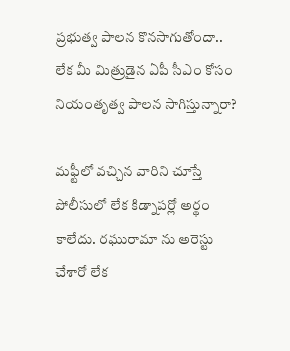ప్రభుత్వ పాలన కొనసాగుతోందా.. లేక మీ మిత్రుడైన ఏపీ సీఎం కోసం నియంతృత్వ పాలన సాగిస్తున్నారా?

మఫ్టీలో వచ్చిన వారిని చూస్తే పోలీసులో లేక కిడ్నాపర్లో అర్థం కాలేదు. రఘురామా ను అరెస్టు చేశారో లేక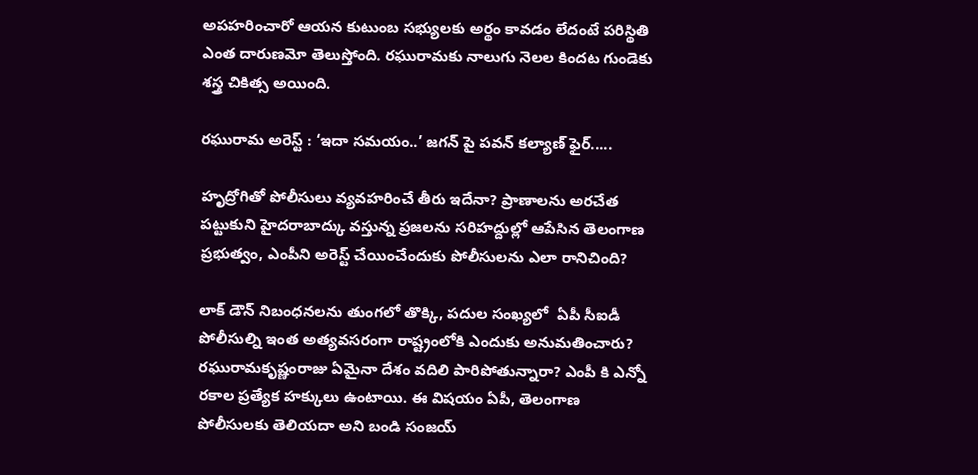అపహరించారో ఆయన కుటుంబ సభ్యులకు అర్థం కావడం లేదంటే పరిస్థితి ఎంత దారుణమో తెలుస్తోంది. రఘురామకు నాలుగు నెలల కిందట గుండెకు శస్త్ర చికిత్స అయింది.

రఘురామ అరెస్ట్ : ‘ఇదా సమయం..’ జగన్ పై పవన్ కల్యాణ్ ఫైర్.....

హృద్రోగితో పోలీసులు వ్యవహరించే తీరు ఇదేనా? ప్రాణాలను అరచేత పట్టుకుని హైదరాబాద్కు వస్తున్న ప్రజలను సరిహద్దుల్లో ఆపేసిన తెలంగాణ ప్రభుత్వం, ఎంపీని అరెస్ట్ చేయించేందుకు పోలీసులను ఎలా రానిచింది?

లాక్ డౌన్ నిబంధనలను తుంగలో తొక్కి, పదుల సంఖ్యలో  ఏపీ సీఐడీ పోలీసుల్ని ఇంత అత్యవసరంగా రాష్ట్రంలోకి ఎందుకు అనుమతించారు? రఘురామకృష్ణంరాజు ఏమైనా దేశం వదిలి పారిపోతున్నారా? ఎంపీ కి ఎన్నో రకాల ప్రత్యేక హక్కులు ఉంటాయి. ఈ విషయం ఏపీ, తెలంగాణ పోలీసులకు తెలియదా అని బండి సంజయ్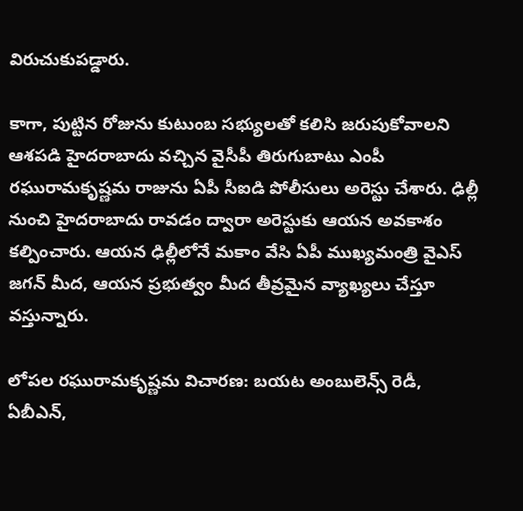విరుచుకుపడ్డారు.

కాగా, పుట్టిన రోజును కుటుంబ సభ్యులతో కలిసి జరుపుకోవాలని ఆశపడి హైదరాబాదు వచ్చిన వైసీపీ తిరుగుబాటు ఎంపీ రఘురామకృష్ణమ రాజును ఏపీ సీఐడి పోలీసులు అరెస్టు చేశారు. ఢిల్లీ నుంచి హైదరాబాదు రావడం ద్వారా అరెస్టుకు ఆయన అవకాశం కల్పించారు. ఆయన ఢిల్లీలోనే మకాం వేసి ఏపీ ముఖ్యమంత్రి వైఎస్ జగన్ మీద, ఆయన ప్రభుత్వం మీద తీవ్రమైన వ్యాఖ్యలు చేస్తూ వస్తున్నారు.

లోపల రఘురామకృష్ణమ విచారణ: బయట అంబులెన్స్ రెడీ, ఏబీఎన్,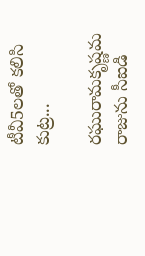టీవీ5లతో కలిసి కుట్ర...

రఘురామకృష్ణమ రాజును సీఐడి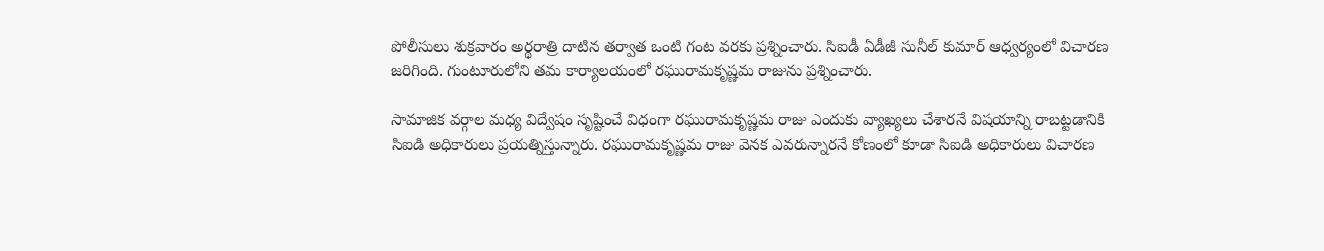పోలీసులు శుక్రవారం అర్థరాత్రి దాటిన తర్వాత ఒంటి గంట వరకు ప్రశ్నించారు. సిఐడీ ఏడీజీ సునీల్ కుమార్ ఆధ్వర్యంలో విచారణ జరిగింది. గుంటూరులోని తమ కార్యాలయంలో రఘురామకృష్ణమ రాజును ప్రశ్నించారు.

సామాజిక వర్గాల మధ్య విద్వేషం సృష్టించే విధంగా రఘురామకృష్ణమ రాజు ఎందుకు వ్యాఖ్యలు చేశారనే విషయాన్ని రాబట్టడానికి సిఐడి అధికారులు ప్రయత్నిస్తున్నారు. రఘురామకృష్ణమ రాజు వెనక ఎవరున్నారనే కోణంలో కూడా సిఐడి అధికారులు విచారణ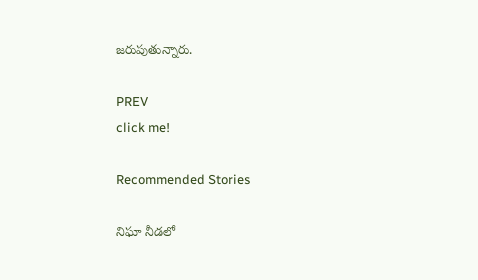జరుపుతున్నారు.

PREV
click me!

Recommended Stories

నిఘా నీడలో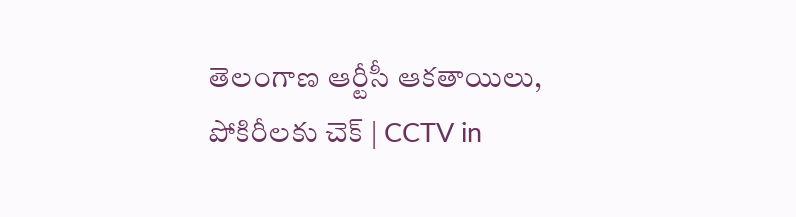తెలంగాణ ఆర్టీసీ ఆకతాయిలు, పోకిరీలకు చెక్ | CCTV in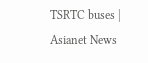TSRTC buses | Asianet News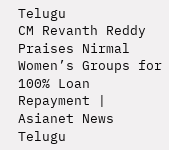Telugu
CM Revanth Reddy Praises Nirmal Women’s Groups for 100% Loan Repayment | Asianet News Telugu